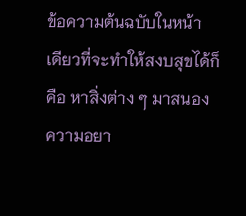ข้อความต้นฉบับในหน้า
เดียวที่จะทำให้สงบสุขได้ก็คือ หาสิ่งต่าง ๆ มาสนอง
ความอยา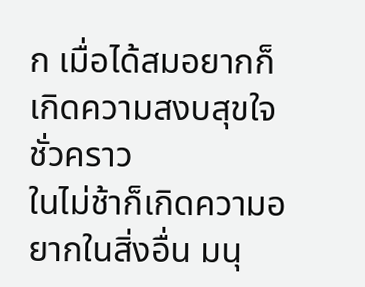ก เมื่อได้สมอยากก็เกิดความสงบสุขใจชั่วคราว
ในไม่ช้าก็เกิดความอยากในสิ่งอื่น มนุ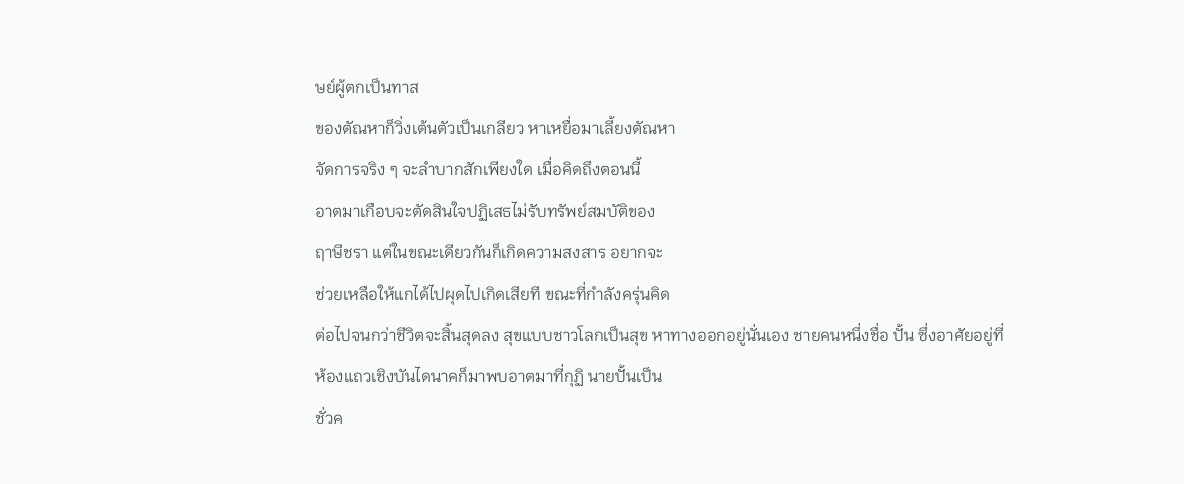ษย์ผู้ตกเป็นทาส
ของตัณหาก็วิ่งเต้นตัวเป็นเกลียว หาเหยื่อมาเลี้ยงตัณหา
จัดการจริง ๆ จะลำบากสักเพียงใด เมื่อคิดถึงตอนนี้
อาตมาเกือบจะตัดสินใจปฏิเสธไม่รับทรัพย์สมบัติของ
ฤาษีชรา แต่ในขณะเดียวกันก็เกิดความสงสาร อยากจะ
ช่วยเหลือให้แกได้ไปผุดไปเกิดเสียที ขณะที่กำลังครุ่นคิด
ต่อไปจนกว่าชีวิตจะสิ้นสุดลง สุขแบบชาวโลกเป็นสุข หาทางออกอยู่นั่นเอง ชายคนหนึ่งชื่อ ปั้น ซึ่งอาศัยอยู่ที่
ห้องแถวเชิงบันไดนาคก็มาพบอาตมาที่กุฏิ นายปั้นเป็น
ชั่วค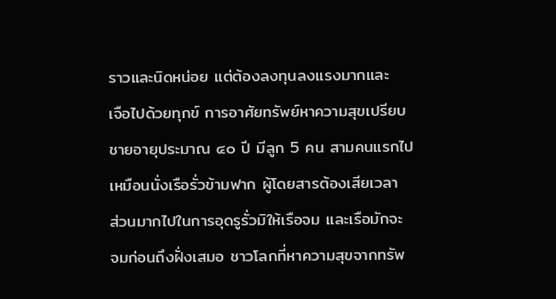ราวและนิดหน่อย แต่ต้องลงทุนลงแรงมากและ
เจือไปด้วยทุกข์ การอาศัยทรัพย์หาความสุขเปรียบ ชายอายุประมาณ ๔๐ ปี มีลูก 5 คน สามคนแรกไป
เหมือนนั่งเรือรั่วข้ามฟาก ผู้โดยสารต้องเสียเวลา
ส่วนมากไปในการอุดรูรั่วมิให้เรือจม และเรือมักจะ
จมก่อนถึงฝั่งเสมอ ชาวโลกที่หาความสุขจากทรัพ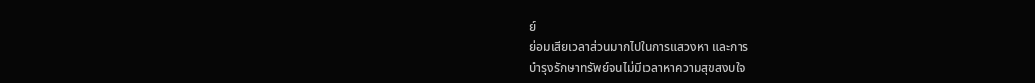ย์
ย่อมเสียเวลาส่วนมากไปในการแสวงหา และการ
บำรุงรักษาทรัพย์จนไม่มีเวลาหาความสุขสงบใจ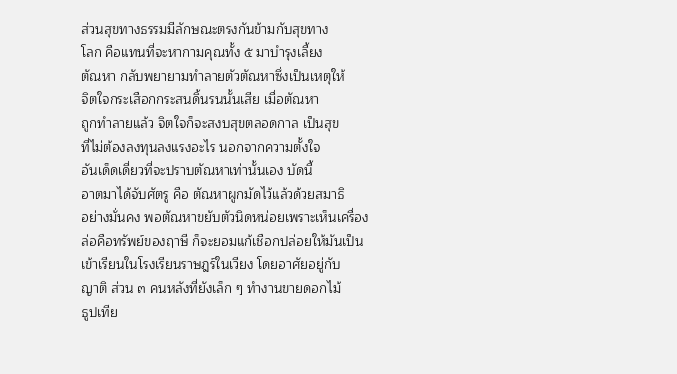ส่วนสุขทางธรรมมีลักษณะตรงกันข้ามกับสุขทาง
โลก คือแทนที่จะหากามคุณทั้ง ๕ มาบำรุงเลี้ยง
ตัณหา กลับพยายามทำลายตัวตัณหาซึ่งเป็นเหตุให้
จิตใจกระเสือกกระสนดิ้นรนนั้นเสีย เมื่อตัณหา
ถูกทำลายแล้ว จิตใจก็จะสงบสุขตลอดกาล เป็นสุข
ที่ไม่ต้องลงทุนลงแรงอะไร นอกจากความตั้งใจ
อันเด็ดเดี่ยวที่จะปราบตัณหาเท่านั้นเอง บัดนี้
อาตมาได้จับศัตรู คือ ตัณหาผูกมัดไว้แล้วด้วยสมาธิ
อย่างมั่นคง พอตัณหาขยับตัวนิดหน่อยเพราะเห็นเครื่อง
ล่อคือทรัพย์ของฤาษี ก็จะยอมแก้เชือกปล่อยให้มันเป็น
เข้าเรียนในโรงเรียนราษฎร์ในเวียง โดยอาศัยอยู่กับ
ญาติ ส่วน ๓ คนหลังที่ยังเล็ก ๆ ทำงานขายดอกไม้
ธูปเทีย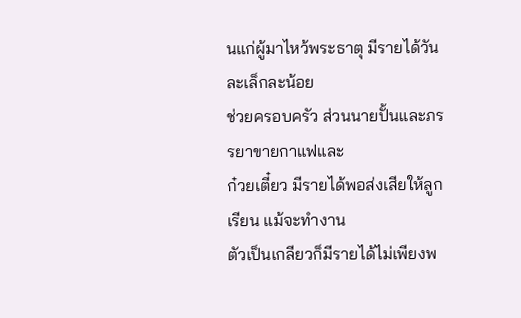นแก่ผู้มาไหว้พระธาตุ มีรายได้วันละเล็กละน้อย
ช่วยครอบครัว ส่วนนายปั้นและภรรยาขายกาแฟและ
ก๋วยเตี๋ยว มีรายได้พอส่งเสียให้ลูกเรียน แม้จะทำงาน
ตัวเป็นเกลียวก็มีรายได้ไม่เพียงพ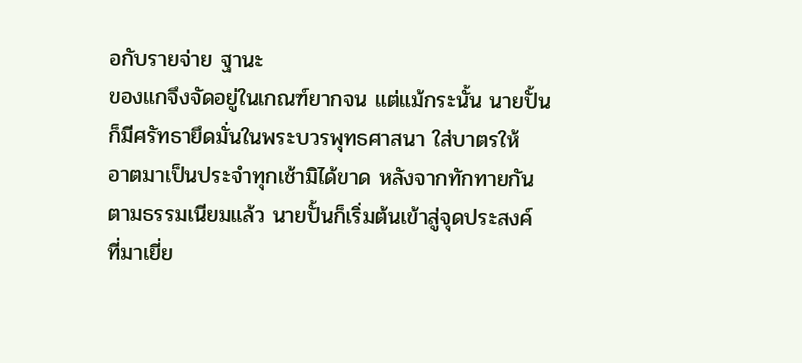อกับรายจ่าย ฐานะ
ของแกจึงจัดอยู่ในเกณฑ์ยากจน แต่แม้กระนั้น นายปั้น
ก็มีศรัทธายึดมั่นในพระบวรพุทธศาสนา ใส่บาตรให้
อาตมาเป็นประจำทุกเช้ามิได้ขาด หลังจากทักทายกัน
ตามธรรมเนียมแล้ว นายปั้นก็เริ่มต้นเข้าสู่จุดประสงค์
ที่มาเยี่ย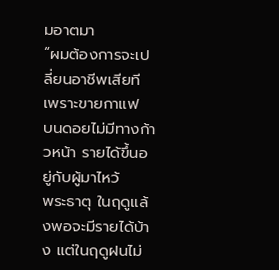มอาตมา
“ผมต้องการจะเปลี่ยนอาชีพเสียที เพราะขายกาแฟ
บนดอยไม่มีทางก้าวหน้า รายได้ขึ้นอยู่กับผู้มาไหว้
พระธาตุ ในฤดูแล้งพอจะมีรายได้บ้าง แต่ในฤดูฝนไม่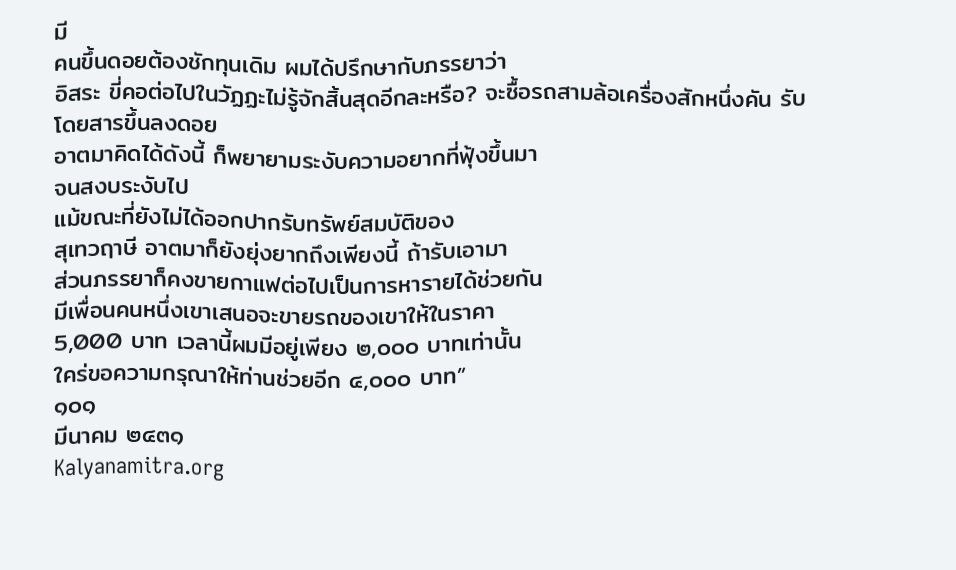มี
คนขึ้นดอยต้องชักทุนเดิม ผมได้ปรึกษากับภรรยาว่า
อิสระ ขี่คอต่อไปในวัฏฏะไม่รู้จักสิ้นสุดอีกละหรือ? จะซื้อรถสามล้อเครื่องสักหนึ่งคัน รับโดยสารขึ้นลงดอย
อาตมาคิดได้ดังนี้ ก็พยายามระงับความอยากที่ฟุ้งขึ้นมา
จนสงบระงับไป
แม้ขณะที่ยังไม่ได้ออกปากรับทรัพย์สมบัติของ
สุเทวฤาษี อาตมาก็ยังยุ่งยากถึงเพียงนี้ ถ้ารับเอามา
ส่วนภรรยาก็คงขายกาแฟต่อไปเป็นการหารายได้ช่วยกัน
มีเพื่อนคนหนึ่งเขาเสนอจะขายรถของเขาให้ในราคา
5,000 บาท เวลานี้ผมมีอยู่เพียง ๒,๐๐๐ บาทเท่านั้น
ใคร่ขอความกรุณาให้ท่านช่วยอีก ๔,๐๐๐ บาท”
๑๐๑
มีนาคม ๒๔๓๑
Kalyanamitra.org